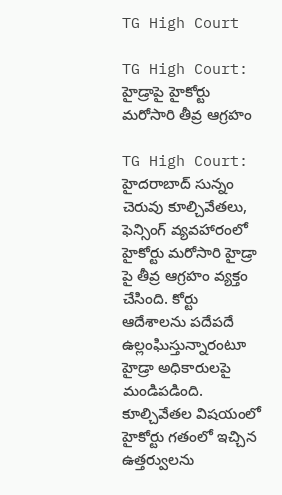TG High Court

TG High Court: హైడ్రాపై హైకోర్టు మరోసారి తీవ్ర ఆగ్రహం

TG High Court: హైదరాబాద్ సున్నం చెరువు కూల్చివేతలు, ఫెన్సింగ్ వ్యవహారంలో హైకోర్టు మరోసారి హైడ్రా పై తీవ్ర ఆగ్రహం వ్యక్తం చేసింది. కోర్టు ఆదేశాలను పదేపదే ఉల్లంఘిస్తున్నారంటూ హైడ్రా అధికారులపై మండిపడింది. కూల్చివేతల విషయంలో హైకోర్టు గతంలో ఇచ్చిన ఉత్తర్వులను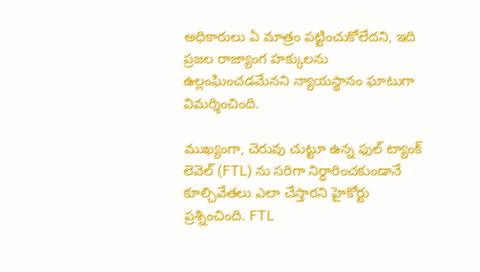అధికారులు ఏ మాత్రం పట్టించుకోలేదని, ఇది ప్రజల రాజ్యాంగ హక్కులను ఉల్లంఘించడమేనని న్యాయస్థానం ఘాటుగా విమర్శించింది.

ముఖ్యంగా, చెరువు చుట్టూ ఉన్న ఫుల్ ట్యాంక్ లెవెల్ (FTL) ను సరిగా నిర్ధారించకుండానే కూల్చివేతలు ఎలా చేస్తారని హైకోర్టు ప్రశ్నించింది. FTL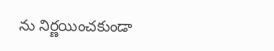ను నిర్ణయించకుండా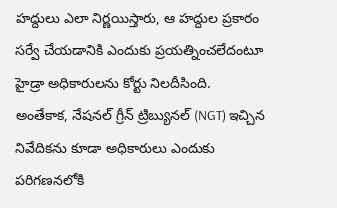హద్దులు ఎలా నిర్ణయిస్తారు, ఆ హద్దుల ప్రకారం సర్వే చేయడానికి ఎందుకు ప్రయత్నించలేదంటూ హైడ్రా అధికారులను కోర్టు నిలదీసింది. అంతేకాక, నేషనల్ గ్రీన్ ట్రిబ్యునల్ (NGT) ఇచ్చిన నివేదికను కూడా అధికారులు ఎందుకు పరిగణనలోకి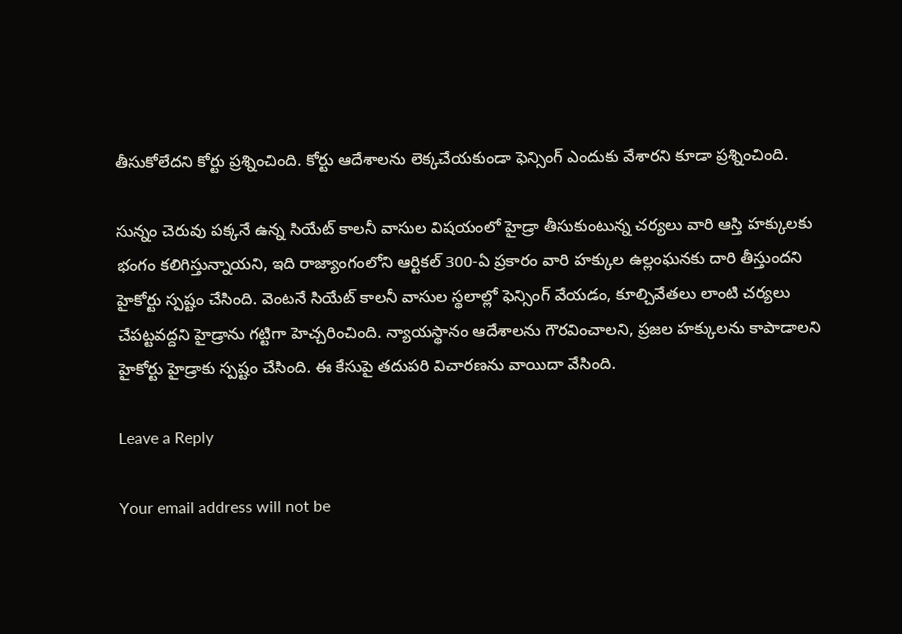తీసుకోలేదని కోర్టు ప్రశ్నించింది. కోర్టు ఆదేశాలను లెక్కచేయకుండా ఫెన్సింగ్ ఎందుకు వేశారని కూడా ప్రశ్నించింది.

సున్నం చెరువు పక్కనే ఉన్న సియేట్ కాలనీ వాసుల విషయంలో హైడ్రా తీసుకుంటున్న చర్యలు వారి ఆస్తి హక్కులకు భంగం కలిగిస్తున్నాయని, ఇది రాజ్యాంగంలోని ఆర్టికల్ 300-ఏ ప్రకారం వారి హక్కుల ఉల్లంఘనకు దారి తీస్తుందని హైకోర్టు స్పష్టం చేసింది. వెంటనే సియేట్ కాలనీ వాసుల స్థలాల్లో ఫెన్సింగ్ వేయడం, కూల్చివేతలు లాంటి చర్యలు చేపట్టవద్దని హైడ్రాను గట్టిగా హెచ్చరించింది. న్యాయస్థానం ఆదేశాలను గౌరవించాలని, ప్రజల హక్కులను కాపాడాలని హైకోర్టు హైడ్రాకు స్పష్టం చేసింది. ఈ కేసుపై తదుపరి విచారణను వాయిదా వేసింది.

Leave a Reply

Your email address will not be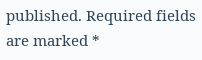published. Required fields are marked *